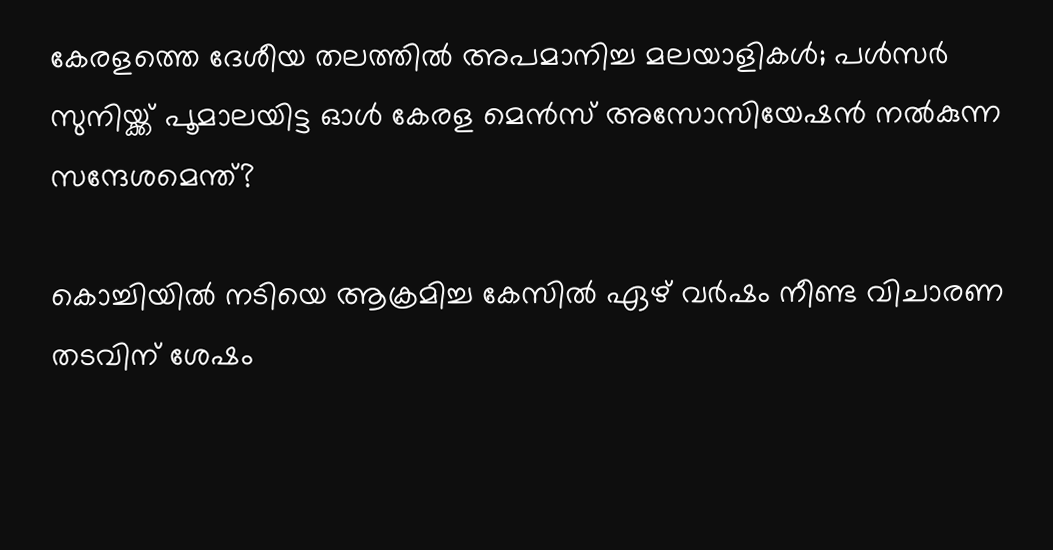കേരളത്തെ ദേശീയ തലത്തില്‍ അപമാനിച്ച മലയാളികള്‍; പള്‍സര്‍ സുനിയ്ക്ക് പൂമാലയിട്ട ഓള്‍ കേരള മെന്‍സ് അസോസിയേഷന്‍ നല്‍കുന്ന സന്ദേശമെന്ത്?

കൊച്ചിയില്‍ നടിയെ ആക്രമിച്ച കേസില്‍ ഏഴ് വര്‍ഷം നീണ്ട വിചാരണ തടവിന് ശേഷം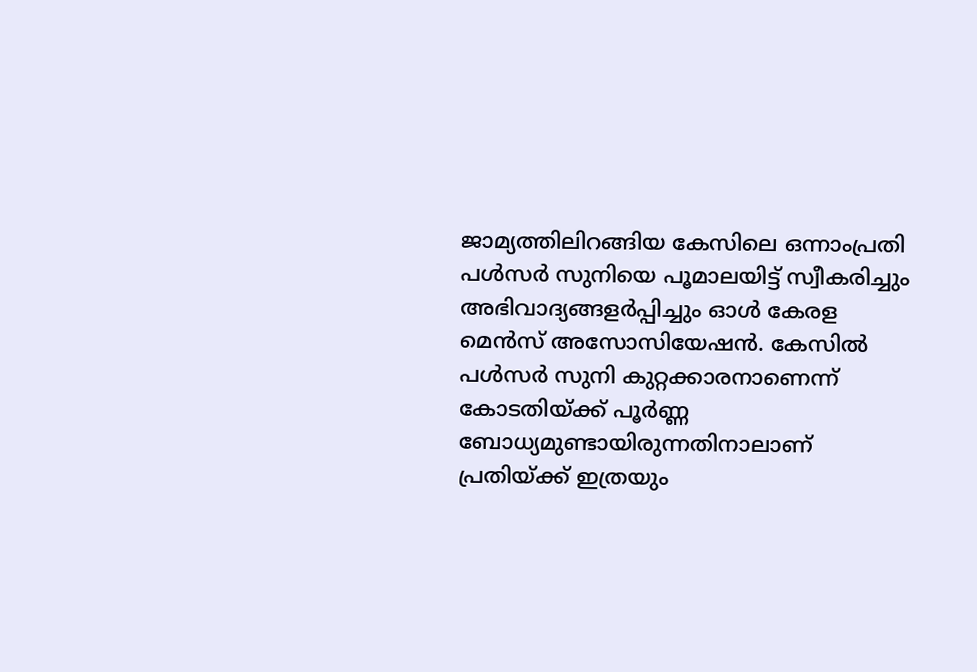ജാമ്യത്തിലിറങ്ങിയ കേസിലെ ഒന്നാംപ്രതി പള്‍സര്‍ സുനിയെ പൂമാലയിട്ട് സ്വീകരിച്ചും അഭിവാദ്യങ്ങളര്‍പ്പിച്ചും ഓള്‍ കേരള മെന്‍സ് അസോസിയേഷന്‍. കേസില്‍ പള്‍സര്‍ സുനി കുറ്റക്കാരനാണെന്ന് കോടതിയ്ക്ക് പൂര്‍ണ്ണ ബോധ്യമുണ്ടായിരുന്നതിനാലാണ് പ്രതിയ്ക്ക് ഇത്രയും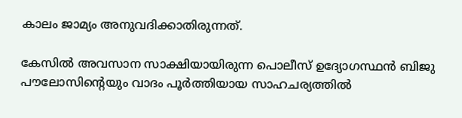കാലം ജാമ്യം അനുവദിക്കാതിരുന്നത്.

കേസില്‍ അവസാന സാക്ഷിയായിരുന്ന പൊലീസ് ഉദ്യോഗസ്ഥന്‍ ബിജു പൗലോസിന്റെയും വാദം പൂര്‍ത്തിയായ സാഹചര്യത്തില്‍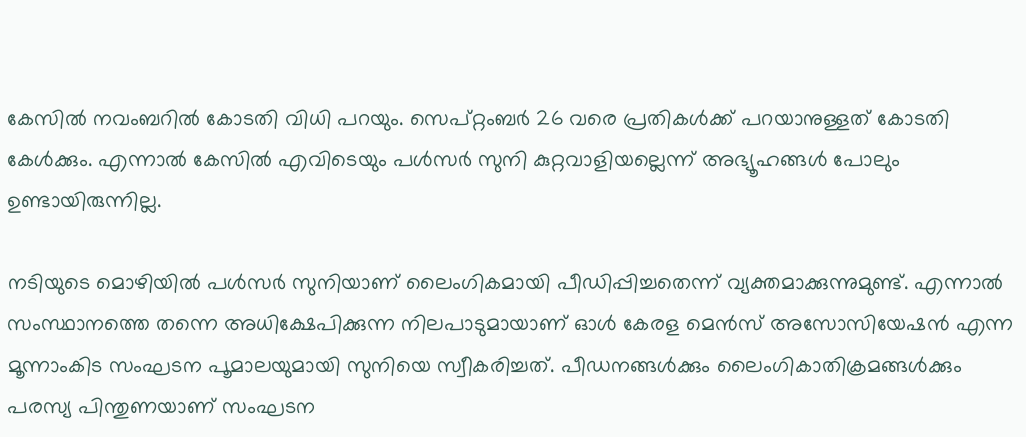കേസില്‍ നവംബറില്‍ കോടതി വിധി പറയും. സെപ്റ്റംബര്‍ 26 വരെ പ്രതികള്‍ക്ക് പറയാനുള്ളത് കോടതി കേള്‍ക്കും. എന്നാല്‍ കേസില്‍ എവിടെയും പള്‍സര്‍ സുനി കുറ്റവാളിയല്ലെന്ന് അഭ്യൂഹങ്ങള്‍ പോലും ഉണ്ടായിരുന്നില്ല.

നടിയുടെ മൊഴിയില്‍ പള്‍സര്‍ സുനിയാണ് ലൈംഗികമായി പീഡിപ്പിച്ചതെന്ന് വ്യക്തമാക്കുന്നുമുണ്ട്. എന്നാല്‍ സംസ്ഥാനത്തെ തന്നെ അധിക്ഷേപിക്കുന്ന നിലപാടുമായാണ് ഓള്‍ കേരള മെന്‍സ് അസോസിയേഷന്‍ എന്ന മൂന്നാംകിട സംഘടന പൂമാലയുമായി സുനിയെ സ്വീകരിച്ചത്. പീഡനങ്ങള്‍ക്കും ലൈംഗികാതിക്രമങ്ങള്‍ക്കും പരസ്യ പിന്തുണയാണ് സംഘടന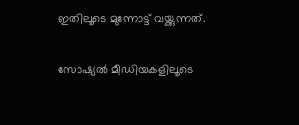ഇതിലൂടെ മുന്നോട്ട് വയ്ക്കുന്നത്.

സോഷ്യല്‍ മീഡിയകളിലൂടെ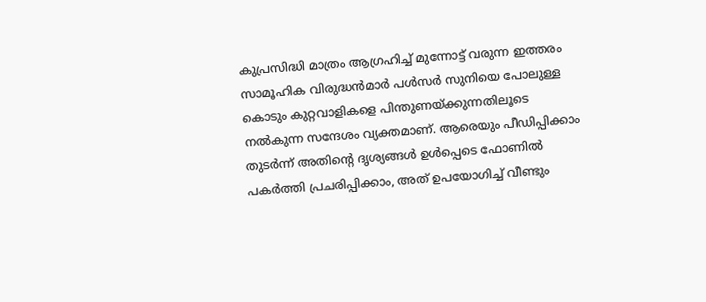കുപ്രസിദ്ധി മാത്രം ആഗ്രഹിച്ച് മുന്നോട്ട് വരുന്ന ഇത്തരം സാമൂഹിക വിരുദ്ധന്‍മാര്‍ പള്‍സര്‍ സുനിയെ പോലുള്ള കൊടും കുറ്റവാളികളെ പിന്തുണയ്ക്കുന്നതിലൂടെ നല്‍കുന്ന സന്ദേശം വ്യക്തമാണ്. ആരെയും പീഡിപ്പിക്കാം തുടര്‍ന്ന് അതിന്റെ ദൃശ്യങ്ങള്‍ ഉള്‍പ്പെടെ ഫോണില്‍ പകര്‍ത്തി പ്രചരിപ്പിക്കാം, അത് ഉപയോഗിച്ച് വീണ്ടും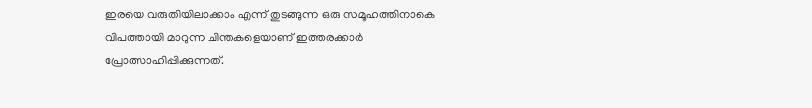ഇരയെ വരുതിയിലാക്കാം എന്ന് തുടങ്ങുന്ന ഒരു സമൂഹത്തിനാകെ വിപത്തായി മാറുന്ന ചിന്തകളെയാണ് ഇത്തരക്കാര്‍ പ്രോത്സാഹിപ്പിക്കുന്നത്.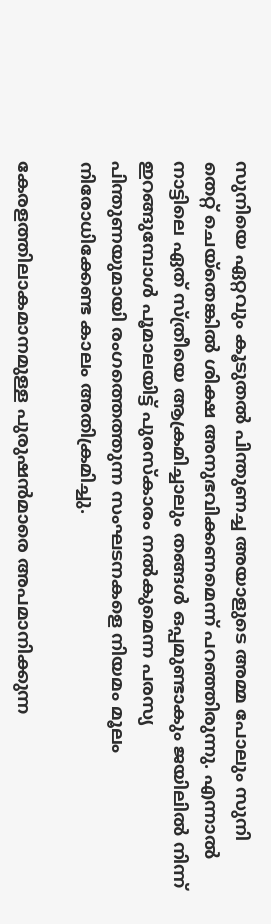സുനിയെ ഏറ്റവും കൂടുതല്‍ പിന്തുണച്ച അയാളുടെ അമ്മ പോലും സുനി തെറ്റ് ചെയ്‌തെങ്കില്‍ ശിക്ഷ അനുഭവിക്കണമെന്ന് പറഞ്ഞിരുന്നു. എന്നാല്‍ നാട്ടിലെ ഏത് സ്ത്രീയെ ആക്രമിച്ചാലും തങ്ങള്‍ ഒപ്പമുണ്ടാകും ജയിലില്‍ നിന്ന് ഇറങ്ങുമ്പോള്‍ പൂമാലയിട്ട് പുരസ്‌കാരം നല്‍കുമെന്ന പരസ്യ പിന്തുണയുമായി രംഗത്തെത്തുന്ന സംഘടനകളെ നിയമം മൂലം നിരോധിക്കേണ്ട കാലം അതിക്രമിച്ചു.

കേരളത്തിലാകമാനമുള്ള പുരുഷന്‍മാരെ അപമാനിക്കുന്ന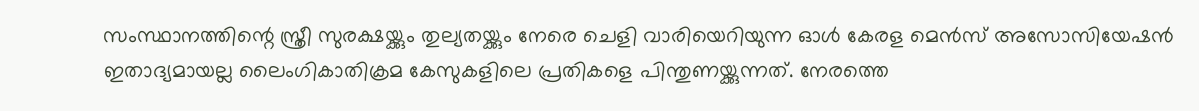സംസ്ഥാനത്തിന്റെ സ്ത്രീ സുരക്ഷയ്ക്കും തുല്യതയ്ക്കും നേരെ ചെളി വാരിയെറിയുന്ന ഓള്‍ കേരള മെന്‍സ് അസോസിയേഷന്‍ ഇതാദ്യമായല്ല ലൈംഗികാതിക്രമ കേസുകളിലെ പ്രതികളെ പിന്തുണയ്ക്കുന്നത്. നേരത്തെ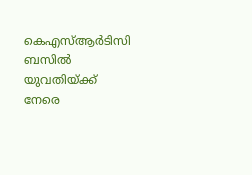കെഎസ്ആര്‍ടിസി ബസില്‍ യുവതിയ്ക്ക് നേരെ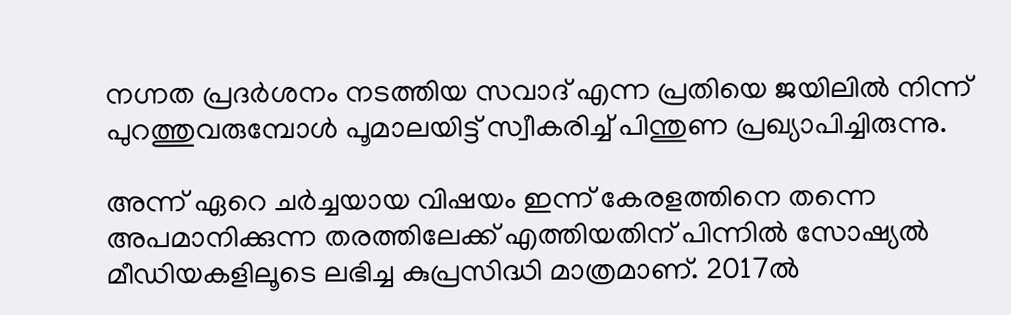നഗ്നത പ്രദര്‍ശനം നടത്തിയ സവാദ് എന്ന പ്രതിയെ ജയിലില്‍ നിന്ന് പുറത്തുവരുമ്പോള്‍ പൂമാലയിട്ട് സ്വീകരിച്ച് പിന്തുണ പ്രഖ്യാപിച്ചിരുന്നു.

അന്ന് ഏറെ ചര്‍ച്ചയായ വിഷയം ഇന്ന് കേരളത്തിനെ തന്നെ അപമാനിക്കുന്ന തരത്തിലേക്ക് എത്തിയതിന് പിന്നില്‍ സോഷ്യല്‍ മീഡിയകളിലൂടെ ലഭിച്ച കുപ്രസിദ്ധി മാത്രമാണ്. 2017ല്‍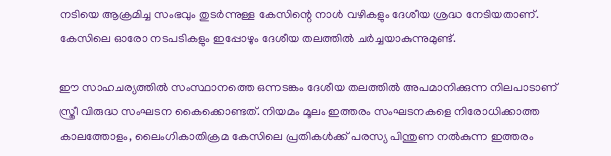നടിയെ ആക്രമിച്ച സംഭവും തുടര്‍ന്നുള്ള കേസിന്റെ നാള്‍ വഴികളും ദേശീയ ശ്രദ്ധ നേടിയതാണ്. കേസിലെ ഓരോ നടപടികളും ഇപ്പോഴും ദേശീയ തലത്തില്‍ ചര്‍ച്ചയാകുന്നുമുണ്ട്.

ഈ സാഹചര്യത്തില്‍ സംസ്ഥാനത്തെ ഒന്നടങ്കം ദേശീയ തലത്തില്‍ അപമാനിക്കുന്ന നിലപാടാണ് സ്ത്രീ വിരുദ്ധ സംഘടന കൈക്കൊണ്ടത്. നിയമം മൂലം ഇത്തരം സംഘടനകളെ നിരോധിക്കാത്ത കാലത്തോളം, ലൈംഗികാതിക്രമ കേസിലെ പ്രതികള്‍ക്ക് പരസ്യ പിന്തുണ നല്‍കുന്ന ഇത്തരം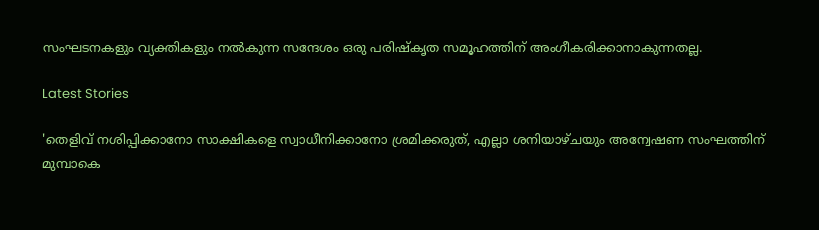സംഘടനകളും വ്യക്തികളും നല്‍കുന്ന സന്ദേശം ഒരു പരിഷ്‌കൃത സമൂഹത്തിന് അംഗീകരിക്കാനാകുന്നതല്ല.

Latest Stories

'തെളിവ് നശിപ്പിക്കാനോ സാക്ഷികളെ സ്വാധീനിക്കാനോ ശ്രമിക്കരുത്, എല്ലാ ശനിയാഴ്ചയും അന്വേഷണ സംഘത്തിന് മുമ്പാകെ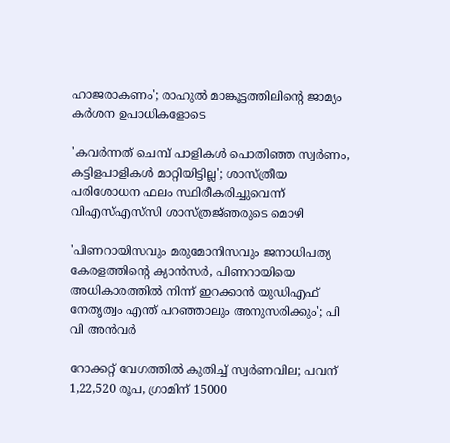ഹാജരാകണം'; രാഹുൽ മാങ്കൂട്ടത്തിലിന്റെ ജാമ്യം കർശന ഉപാധികളോടെ

'കവർന്നത് ചെമ്പ് പാളികൾ പൊതിഞ്ഞ സ്വർണം, കട്ടിളപാളികൾ മാറ്റിയിട്ടില്ല'; ശാസ്ത്രീയ പരിശോധന ഫലം സ്ഥിരീകരിച്ചുവെന്ന് വിഎസ്എസ്‍സി ശാസ്ത്രജ്‌ഞരുടെ മൊഴി

'പിണറായിസവും മരുമോനിസവും ജനാധിപത്യ കേരളത്തിന്റെ ക്യാൻസർ, പിണറായിയെ അധികാരത്തിൽ നിന്ന് ഇറക്കാൻ യുഡിഎഫ് നേതൃത്വം എന്ത്‌ പറഞ്ഞാലും അനുസരിക്കും'; പി വി അൻവർ

റോക്കറ്റ് വേഗത്തിൽ കുതിച്ച് സ്വർണവില; പവന് 1,22,520 രൂപ, ഗ്രാമിന് 15000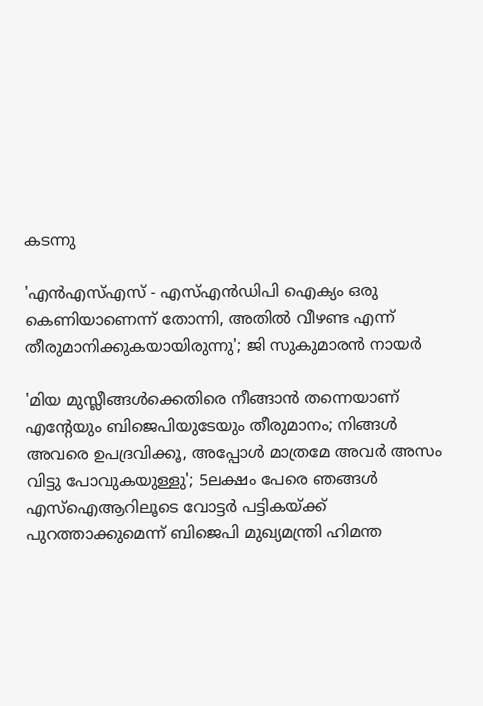കടന്നു

'എന്‍എസ്എസ് - എസ്എന്‍ഡിപി ഐക്യം ഒരു കെണിയാണെന്ന് തോന്നി, അതിൽ വീഴണ്ട എന്ന് തീരുമാനിക്കുകയായിരുന്നു'; ജി സുകുമാരൻ നായർ

'മിയ മുസ്ലീങ്ങള്‍ക്കെതിരെ നീങ്ങാന്‍ തന്നെയാണ് എന്റേയും ബിജെപിയുടേയും തീരുമാനം; നിങ്ങള്‍ അവരെ ഉപദ്രവിക്കൂ, അപ്പോള്‍ മാത്രമേ അവര്‍ അസം വിട്ടു പോവുകയുള്ളു'; 5ലക്ഷം പേരെ ഞങ്ങള്‍ എസ്‌ഐആറിലൂടെ വോട്ടര്‍ പട്ടികയ്ക്ക് പുറത്താക്കുമെന്ന് ബിജെപി മുഖ്യമന്ത്രി ഹിമന്ത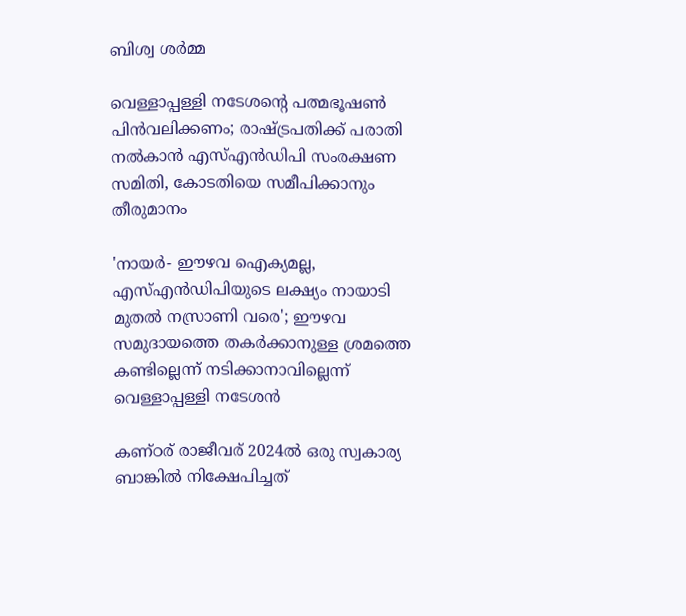ബിശ്വ ശര്‍മ്മ

വെള്ളാപ്പള്ളി നടേശന്റെ പത്മഭൂഷൺ പിൻവലിക്കണം; രാഷ്ട്രപതിക്ക് പരാതി നൽകാൻ എസ്എൻഡിപി സംരക്ഷണ സമിതി, കോടതിയെ സമീപിക്കാനും തീരുമാനം

'നായർ- ഈഴവ ഐക്യമല്ല, എസ്എൻഡിപിയുടെ ലക്ഷ്യം നായാടി മുതൽ നസ്രാണി വരെ'; ഈഴവ സമുദായത്തെ തകർക്കാനുള്ള ശ്രമത്തെ കണ്ടില്ലെന്ന് നടിക്കാനാവില്ലെന്ന് വെള്ളാപ്പള്ളി നടേശൻ

കണ്ഠര് രാജീവര് 2024ല്‍ ഒരു സ്വകാര്യ ബാങ്കില്‍ നിക്ഷേപിച്ചത്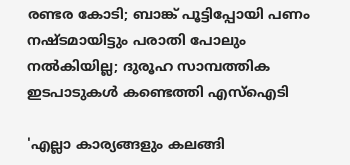രണ്ടര കോടി; ബാങ്ക് പൂട്ടിപ്പോയി പണം നഷ്ടമായിട്ടും പരാതി പോലും നല്‍കിയില്ല; ദുരൂഹ സാമ്പത്തിക ഇടപാടുകള്‍ കണ്ടെത്തി എസ്‌ഐടി

'എല്ലാ കാര്യങ്ങളും കലങ്ങി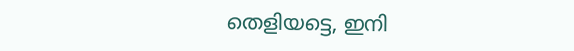തെളിയട്ടെ, ഇനി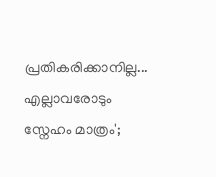പ്രതികരിക്കാനില്ല... എല്ലാവരോടും സ്നേഹം മാത്രം';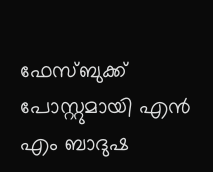ഫേസ്ബുക്ക് പോസ്റ്റുമായി എൻ എം ബാദുഷ